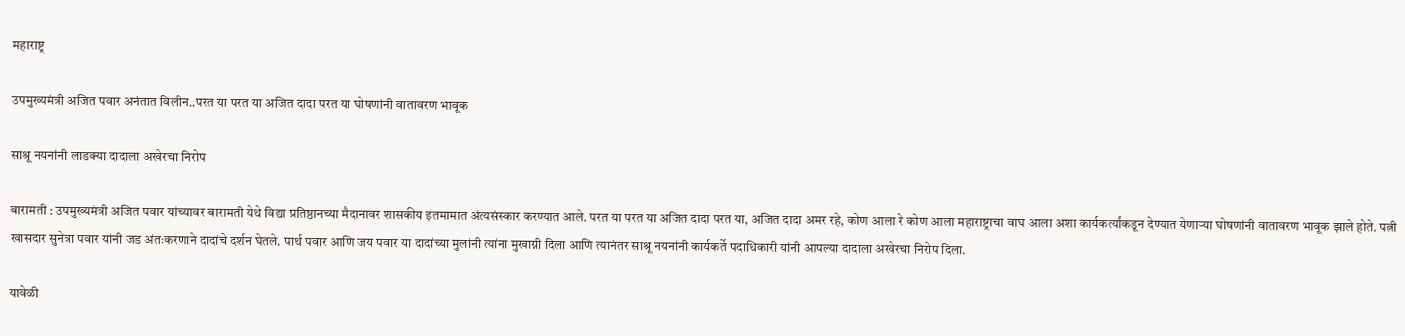महाराष्ट्र

उपमुख्यमंत्री अजित पवार अनंतात विलीन..परत या परत या अजित दादा परत या घोषणांनी वातावरण भावूक

साश्रू नयनांनी लाडक्या दादाला अखेरचा निरोप

बारामती : उपमुख्यमंत्री अजित पवार यांच्यावर बारामती येथे विद्या प्रतिष्ठानच्या मैदानावर शासकीय इतमामात अंत्यसंस्कार करण्यात आले. परत या परत या अजित दादा परत या, अजित दादा अमर रहे, कोण आला रे कोण आला महाराष्ट्राचा वाघ आला अशा कार्यकर्त्यांकडून देण्यात येणाऱ्या घोषणांनी वातावरण भावूक झाले होते. पत्नी खासदार सुनेत्रा पवार यांनी जड अंतःकरणाने दादांचे दर्शन घेतले. पार्थ पवार आणि जय पवार या दादांच्या मुलांनी त्यांना मुखाग्नी दिला आणि त्यानंतर साश्रू नयनांनी कार्यकर्ते पदाधिकारी यांनी आपल्या दादाला अखेरचा निरोप दिला.

यावेळी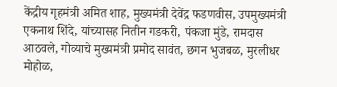केंद्रीय गृहमंत्री अमित शाह, मुख्यमंत्री देवेंद्र फडणवीस, उपमुख्यमंत्री एकनाथ शिंदे, यांच्यासह नितीन गडकरी, पंकजा मुंडे, रामदास आठवले, गोव्याचे मुख्यमंत्री प्रमोद सावंत, छगन भुजबळ, मुरलीधर मोहोळ,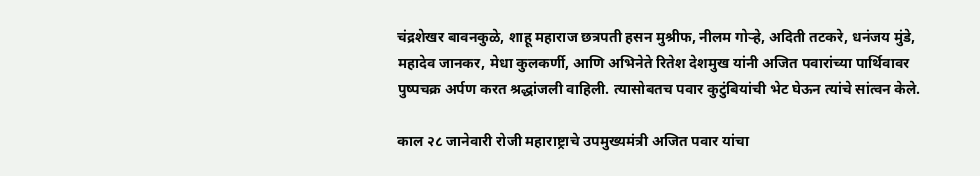चंद्रशेखर बावनकुळे, शाहू महाराज छत्रपती हसन मुश्रीफ, नीलम गोऱ्हे, अदिती तटकरे, धनंजय मुंडे, महादेव जानकर, मेधा कुलकर्णी, आणि अभिनेते रितेश देशमुख यांनी अजित पवारांच्या पार्थिवावर पुष्पचक्र अर्पण करत श्रद्धांजली वाहिली. त्यासोबतच पवार कुटुंबियांची भेट घेऊन त्यांचे सांत्वन केले.

काल २८ जानेवारी रोजी महाराष्ट्राचे उपमुख्यमंत्री अजित पवार यांचा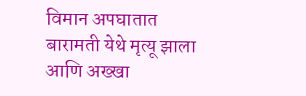विमान अपघातात बारामती येथे मृत्यू झाला आणि अख्खा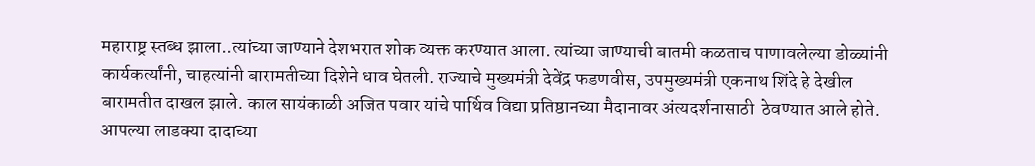महाराष्ट्र स्तब्ध झाला..त्यांच्या जाण्याने देशभरात शोक व्यक्त करण्यात आला. त्यांच्या जाण्याची बातमी कळताच पाणावलेल्या डोळ्यांनी कार्यकर्त्यांनी, चाहत्यांनी बारामतीच्या दिशेने धाव घेतली. राज्याचे मुख्यमंत्री देवेंद्र फडणवीस, उपमुख्यमंत्री एकनाथ शिंदे हे देखील बारामतीत दाखल झाले. काल सायंकाळी अजित पवार यांचे पार्थिव विद्या प्रतिष्ठानच्या मैदानावर अंत्यदर्शनासाठी  ठेवण्यात आले होते. आपल्या लाडक्या दादाच्या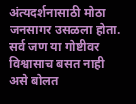अंत्यदर्शनासाठी मोठा जनसागर उसळला होता. सर्व जण या गोष्टीवर विश्वासाच बसत नाही असे बोलत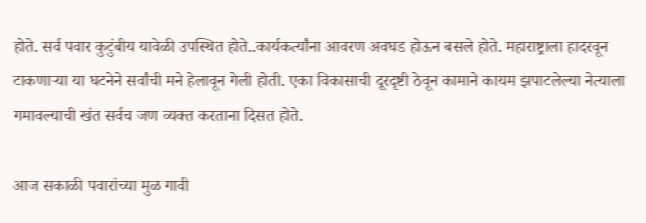होते. सर्व पवार कुटुंबीय यावेळी उपस्थित होते..कार्यकर्त्यांना आवरण अवघड होऊन बसले होते. महाराष्ट्राला हादरवून टाकणाऱ्या या घटनेने सर्वांची मने हेलावून गेली होती. एका विकासाची दूरदृष्टी ठेवून कामाने कायम झपाटलेल्या नेत्याला गमावल्याची खंत सर्वच जण व्यक्त करताना दिसत होते.

आज सकाळी पवारांच्या मुळ गावी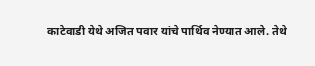काटेवाडी येथे अजित पवार यांचे पार्थिव नेण्यात आले. तेथे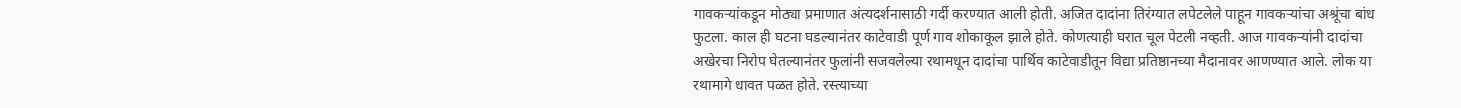गावकऱ्यांकडून मोठ्या प्रमाणात अंत्यदर्शनासाठी गर्दी करण्यात आली होती. अजित दादांना तिरंग्यात लपेटलेले पाहून गावकऱ्यांचा अश्रूंचा बांध फुटला. काल ही घटना घडल्यानंतर काटेवाडी पूर्ण गाव शोकाकूल झाले होते. कोणत्याही घरात चूल पेटली नव्हती. आज गावकऱ्यांनी दादांचा अखेरचा निरोप घेतल्यानंतर फुलांनी सजवलेल्या रथामधून दादांचा पार्थिव काटेवाडीतून विद्या प्रतिष्ठानच्या मैदानावर आणण्यात आले. लोक या रथामागे धावत पळत होते. रस्त्याच्या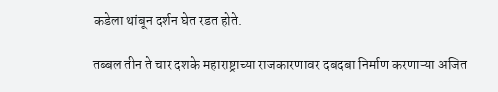कडेला थांबून दर्शन घेत रडत होते.

तब्बल तीन ते चार दशके महाराष्ट्राच्या राजकारणावर दबदबा निर्माण करणाऱ्या अजित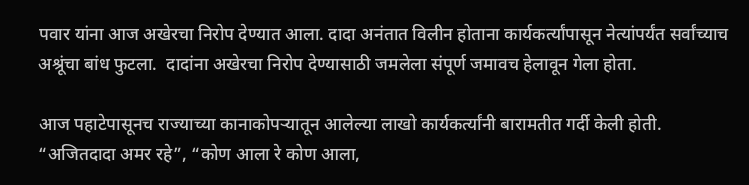पवार यांना आज अखेरचा निरोप देण्यात आला. दादा अनंतात विलीन होताना कार्यकर्त्यांपासून नेत्यांपर्यंत सर्वांच्याच अश्रूंचा बांध फुटला.  दादांना अखेरचा निरोप देण्यासाठी जमलेला संपूर्ण जमावच हेलावून गेला होता.

आज पहाटेपासूनच राज्याच्या कानाकोपऱ्यातून आलेल्या लाखो कार्यकर्त्यांनी बारामतीत गर्दी केली होती. “अजितदादा अमर रहे”, “कोण आला रे कोण आला,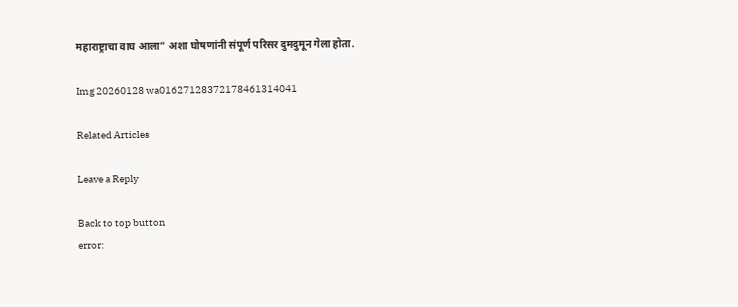महाराष्ट्राचा वाघ आला” अशा घोषणांनी संपूर्ण परिसर दुमदुमून गेला होता.

Img 20260128 wa01627128372178461314041

Related Articles

Leave a Reply

Back to top button
error: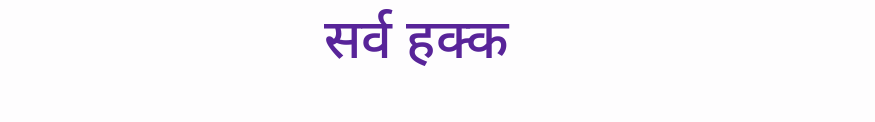सर्व हक्क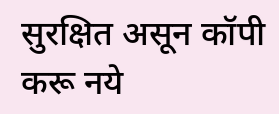सुरक्षित असून कॉपी करू नये